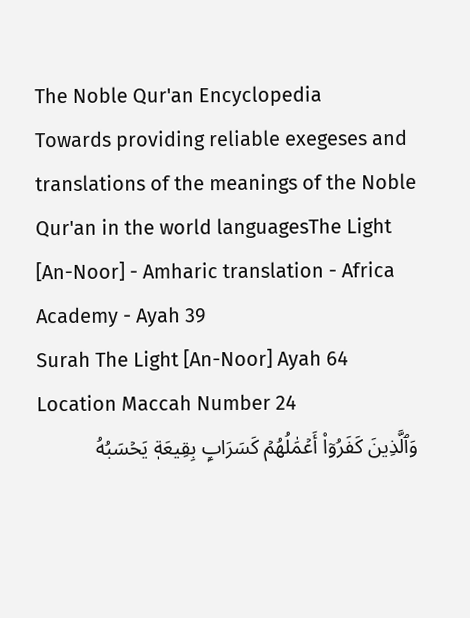The Noble Qur'an Encyclopedia
Towards providing reliable exegeses and translations of the meanings of the Noble Qur'an in the world languagesThe Light [An-Noor] - Amharic translation - Africa Academy - Ayah 39
Surah The Light [An-Noor] Ayah 64 Location Maccah Number 24
وَٱلَّذِينَ كَفَرُوٓاْ أَعۡمَٰلُهُمۡ كَسَرَابِۭ بِقِيعَةٖ يَحۡسَبُهُ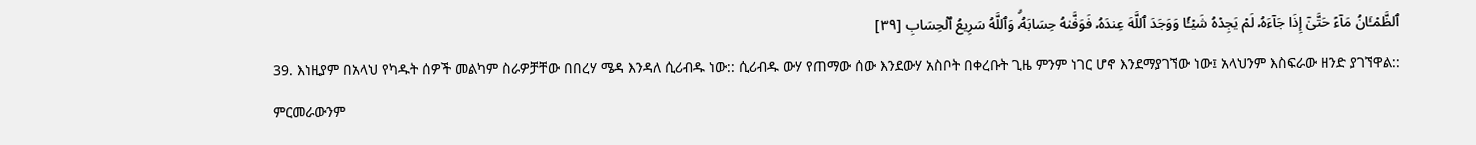ٱلظَّمۡـَٔانُ مَآءً حَتَّىٰٓ إِذَا جَآءَهُۥ لَمۡ يَجِدۡهُ شَيۡـٔٗا وَوَجَدَ ٱللَّهَ عِندَهُۥ فَوَفَّىٰهُ حِسَابَهُۥۗ وَٱللَّهُ سَرِيعُ ٱلۡحِسَابِ [٣٩]
39. እነዚያም በአላህ የካዱት ሰዎች መልካም ስራዎቻቸው በበረሃ ሜዳ እንዳለ ሲሪብዱ ነው:: ሲሪብዱ ውሃ የጠማው ሰው እንደውሃ አስቦት በቀረቡት ጊዜ ምንም ነገር ሆኖ እንደማያገኘው ነው፤ አላህንም እስፍራው ዘንድ ያገኘዋል:: ምርመራውንም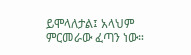ይሞላለታል፤ አላህም ምርመራው ፈጣን ነው።